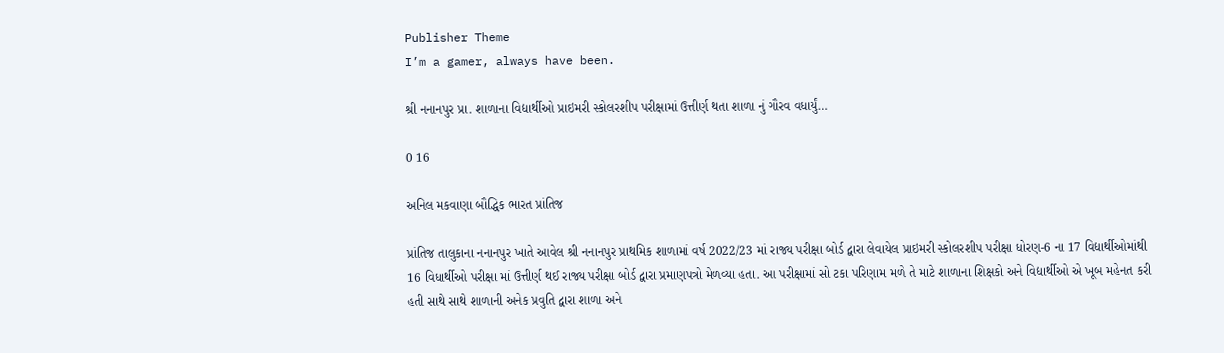Publisher Theme
I’m a gamer, always have been.

શ્રી નનાનપુર પ્રા. શાળાના વિદ્યાર્થીઓ પ્રાઇમરી સ્કોલરશીપ પરીક્ષામાં ઉત્તીર્ણ થતા શાળા નું ગૌરવ વધાર્યું…

0 16

અનિલ મકવાણા બૌદ્ધિક ભારત પ્રાંતિજ

પ્રાંતિજ તાલુકાના નનાનપુર ખાતે આવેલ શ્રી નનાનપુર પ્રાથમિક શાળામાં વર્ષ 2022/23 માં રાજ્ય પરીક્ષા બોર્ડ દ્વારા લેવાયેલ પ્રાઇમરી સ્કોલરશીપ પરીક્ષા ધોરણ-6 ના 17 વિદ્યાર્થીઓમાંથી 16 વિધાર્થીઓ પરીક્ષા માં ઉત્તીર્ણ થઈ રાજ્ય પરીક્ષા બોર્ડ દ્વારા પ્રમાણપત્રો મેળવ્યા હતા. આ પરીક્ષામાં સો ટકા પરિણામ મળે તે માટે શાળાના શિક્ષકો અને વિદ્યાર્થીઓ એ ખૂબ મહેનત કરી હતી સાથે સાથે શાળાની અનેક પ્રવુતિ દ્વારા શાળા અને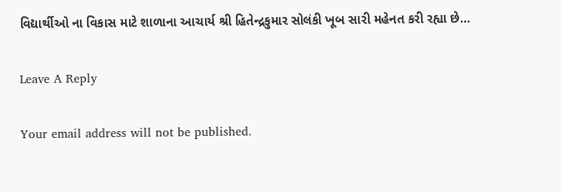વિદ્યાર્થીઓ ના વિકાસ માટે શાળાના આચાર્ય શ્રી હિતેન્દ્રકુમાર સોલંકી ખૂબ સારી મહેનત કરી રહ્યા છે…

Leave A Reply

Your email address will not be published.